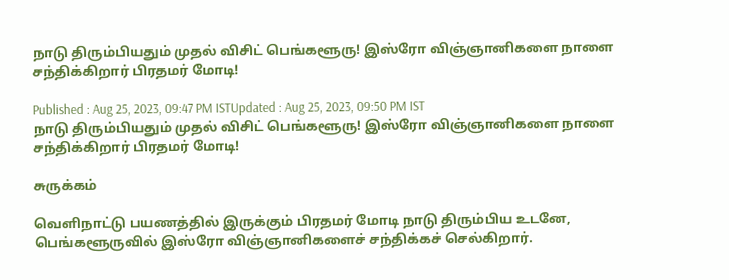நாடு திரும்பியதும் முதல் விசிட் பெங்களூரு! இஸ்ரோ விஞ்ஞானிகளை நாளை சந்திக்கிறார் பிரதமர் மோடி!

Published : Aug 25, 2023, 09:47 PM ISTUpdated : Aug 25, 2023, 09:50 PM IST
நாடு திரும்பியதும் முதல் விசிட் பெங்களூரு! இஸ்ரோ விஞ்ஞானிகளை நாளை சந்திக்கிறார் பிரதமர் மோடி!

சுருக்கம்

வெளிநாட்டு பயணத்தில் இருக்கும் பிரதமர் மோடி நாடு திரும்பிய உடனே, பெங்களூருவில் இஸ்ரோ விஞ்ஞானிகளைச் சந்திக்கச் செல்கிறார்.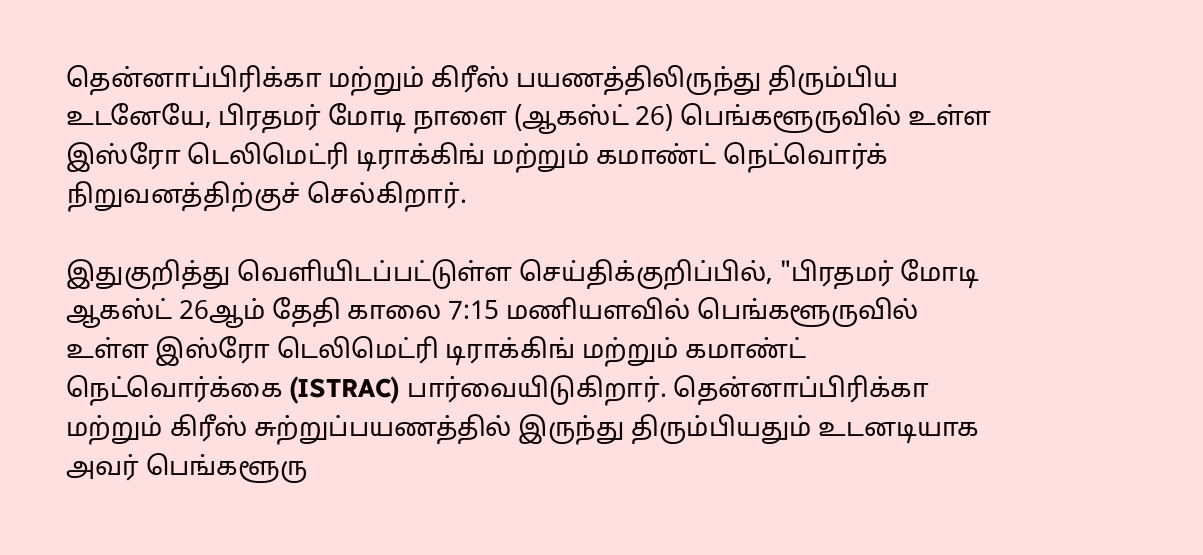தென்னாப்பிரிக்கா மற்றும் கிரீஸ் பயணத்திலிருந்து திரும்பிய உடனேயே, பிரதமர் மோடி நாளை (ஆகஸ்ட் 26) பெங்களூருவில் உள்ள இஸ்ரோ டெலிமெட்ரி டிராக்கிங் மற்றும் கமாண்ட் நெட்வொர்க் நிறுவனத்திற்குச் செல்கிறார்.

இதுகுறித்து வெளியிடப்பட்டுள்ள செய்திக்குறிப்பில், "பிரதமர் மோடி ஆகஸ்ட் 26ஆம் தேதி காலை 7:15 மணியளவில் பெங்களூருவில் உள்ள இஸ்ரோ டெலிமெட்ரி டிராக்கிங் மற்றும் கமாண்ட் நெட்வொர்க்கை (ISTRAC) பார்வையிடுகிறார். தென்னாப்பிரிக்கா மற்றும் கிரீஸ் சுற்றுப்பயணத்தில் இருந்து திரும்பியதும் உடனடியாக அவர் பெங்களூரு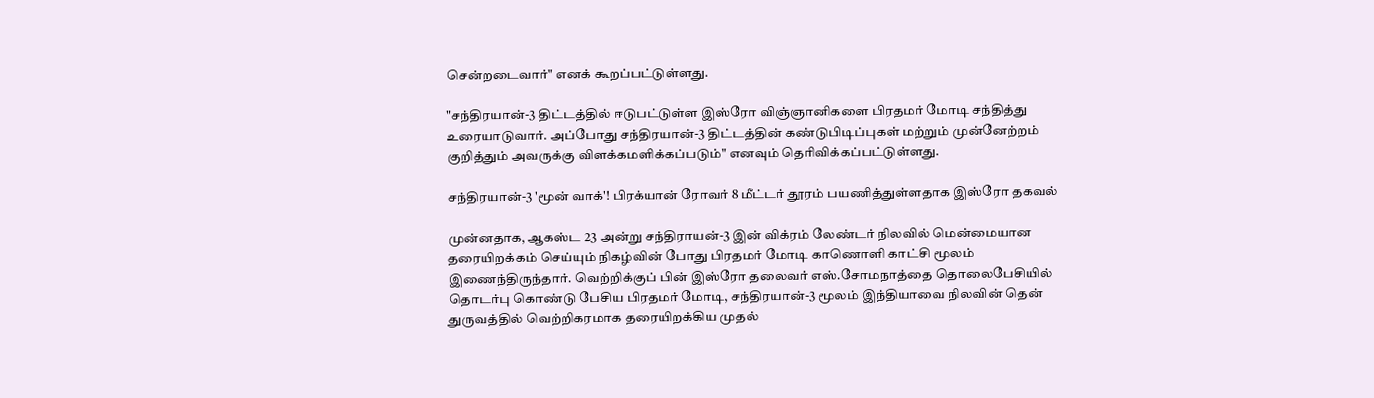சென்றடைவார்" எனக் கூறப்பட்டுள்ளது.

"சந்திரயான்-3 திட்டத்தில் ஈடுபட்டுள்ள இஸ்ரோ விஞ்ஞானிகளை பிரதமர் மோடி சந்தித்து உரையாடுவார். அப்போது சந்திரயான்-3 திட்டத்தின் கண்டுபிடிப்புகள் மற்றும் முன்னேற்றம் குறித்தும் அவருக்கு விளக்கமளிக்கப்படும்" எனவும் தெரிவிக்கப்பட்டுள்ளது.

சந்திரயான்-3 'மூன் வாக்'! பிரக்யான் ரோவர் 8 மீட்டர் தூரம் பயணித்துள்ளதாக இஸ்ரோ தகவல்

முன்னதாக, ஆகஸ்ட 23 அன்று சந்திராயன்-3 இன் விக்ரம் லேண்டர் நிலவில் மென்மையான தரையிறக்கம் செய்யும் நிகழ்வின் போது பிரதமர் மோடி காணொளி காட்சி மூலம் இணைந்திருந்தார். வெற்றிக்குப் பின் இஸ்ரோ தலைவர் எஸ்.சோமநாத்தை தொலைபேசியில் தொடர்பு கொண்டு பேசிய பிரதமர் மோடி, சந்திரயான்-3 மூலம் இந்தியாவை நிலவின் தென் துருவத்தில் வெற்றிகரமாக தரையிறக்கிய முதல்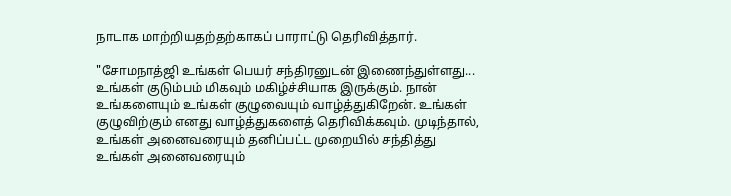நாடாக மாற்றியதற்தற்காகப் பாராட்டு தெரிவித்தார்.

"சோமநாத்ஜி உங்கள் பெயர் சந்திரனுடன் இணைந்துள்ளது... உங்கள் குடும்பம் மிகவும் மகிழ்ச்சியாக இருக்கும். நான் உங்களையும் உங்கள் குழுவையும் வாழ்த்துகிறேன். உங்கள் குழுவிற்கும் எனது வாழ்த்துகளைத் தெரிவிக்கவும். முடிந்தால், உங்கள் அனைவரையும் தனிப்பட்ட முறையில் சந்தித்து உங்கள் அனைவரையும்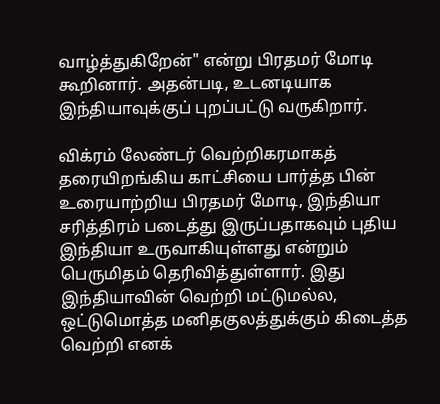வாழ்த்துகிறேன்" என்று பிரதமர் மோடி கூறினார். அதன்படி, உடனடியாக இந்தியாவுக்குப் புறப்பட்டு வருகிறார்.

விக்ரம் லேண்டர் வெற்றிகரமாகத் தரையிறங்கிய காட்சியை பார்த்த பின் உரையாற்றிய பிரதமர் மோடி, இந்தியா சரித்திரம் படைத்து இருப்பதாகவும் புதிய இந்தியா உருவாகியுள்ளது என்றும் பெருமிதம் தெரிவித்துள்ளார். இது இந்தியாவின் வெற்றி மட்டுமல்ல, ஒட்டுமொத்த மனிதகுலத்துக்கும் கிடைத்த வெற்றி எனக்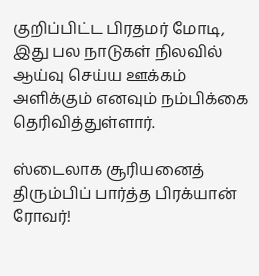குறிப்பிட்ட பிரதமர் மோடி, இது பல நாடுகள் நிலவில் ஆய்வு செய்ய ஊக்கம் அளிக்கும் எனவும் நம்பிக்கை தெரிவித்துள்ளார்.

ஸ்டைலாக சூரியனைத் திரும்பிப் பார்த்த பிரக்யான் ரோவர்!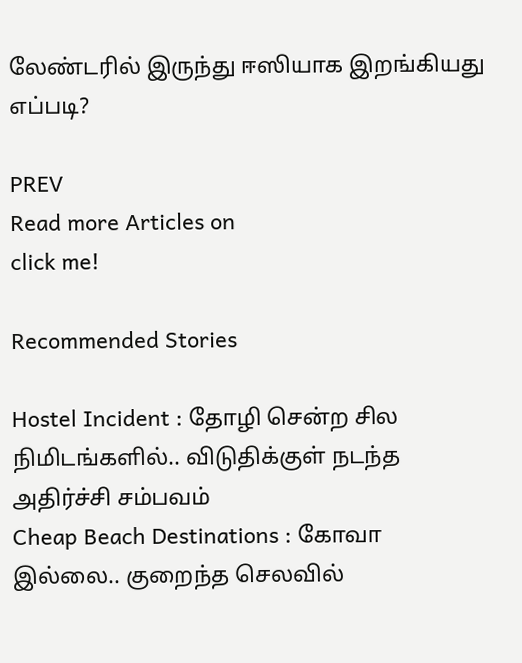லேண்டரில் இருந்து ஈஸியாக இறங்கியது எப்படி?

PREV
Read more Articles on
click me!

Recommended Stories

Hostel Incident : தோழி சென்ற சில நிமிடங்களில்.. விடுதிக்குள் நடந்த அதிர்ச்சி சம்பவம்
Cheap Beach Destinations : கோவா இல்லை.. குறைந்த செலவில்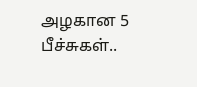அழகான 5 பீச்சுகள்..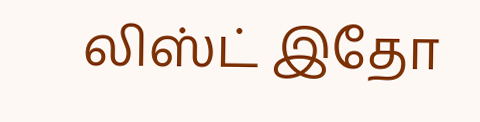லிஸ்ட் இதோ